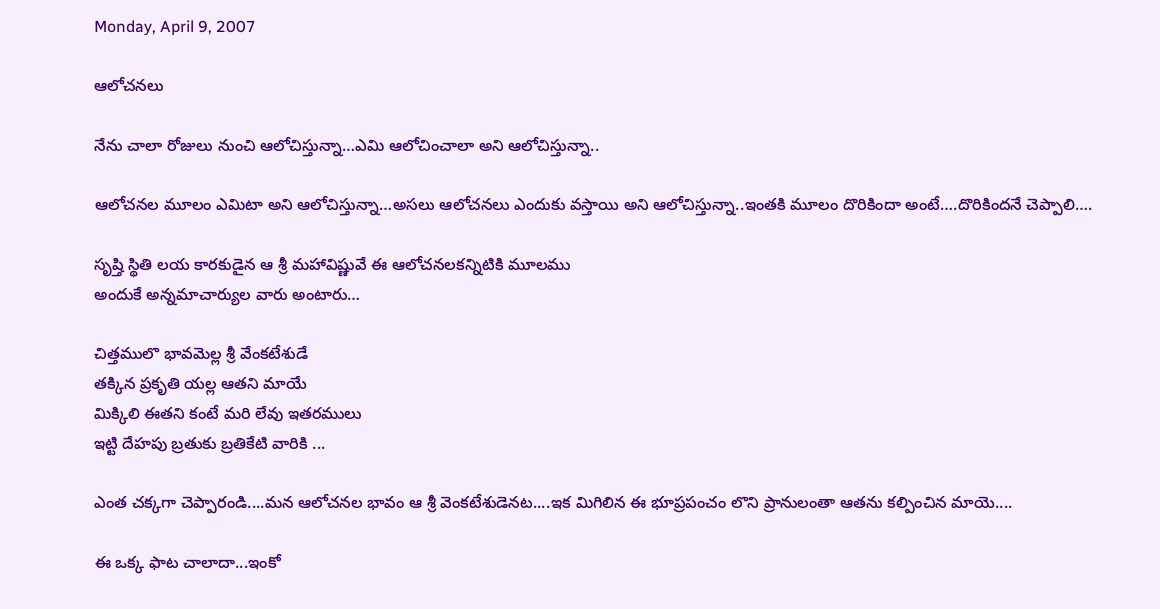Monday, April 9, 2007

ఆలోచనలు

నేను చాలా రోజులు నుంచి ఆలోచిస్తున్నా…ఎమి ఆలోచించాలా అని ఆలోచిస్తున్నా..

ఆలోచనల మూలం ఎమిటా అని ఆలోచిస్తున్నా…అసలు ఆలోచనలు ఎందుకు వస్తాయి అని ఆలోచిస్తున్నా..ఇంతకి మూలం దొరికిందా అంటే….దొరికిందనే చెప్పాలి….

సృష్తి స్థితి లయ కారకుడైన ఆ శ్రీ మహావిష్ణువే ఈ ఆలోచనలకన్నిటికి మూలము
అందుకే అన్నమాచార్యుల వారు అంటారు…

చిత్తములొ భావమెల్ల శ్రీ వేంకటేశుడే
తక్కిన ప్రకృతి యల్ల ఆతని మాయే
మిక్కిలి ఈతని కంటే మరి లేవు ఇతరములు
ఇట్టి దేహపు బ్రతుకు బ్రతికేటి వారికి ...

ఎంత చక్కగా చెప్పారండి....మన ఆలోచనల భావం ఆ శ్రీ వెంకటేశుడెనట....ఇక మిగిలిన ఈ భూప్రపంచం లొని ప్రానులంతా ఆతను కల్పించిన మాయె....

ఈ ఒక్క ఫాట చాలాదా...ఇంకో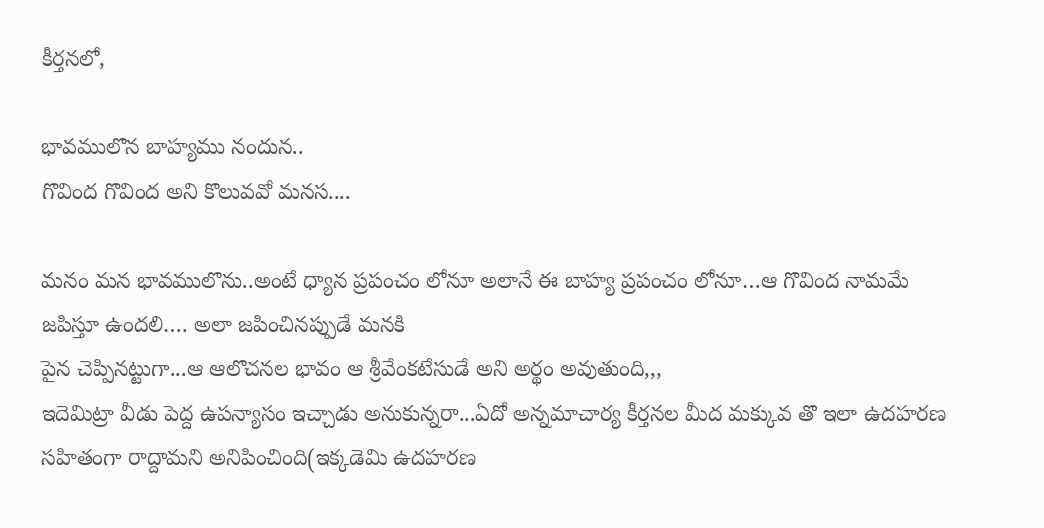కీర్తనలో,

భావములొన బాహ్యము నందున..
గొవింద గొవింద అని కొలువవో మనస....

మనం మన భావములొను..అంటే ధ్యాన ప్రపంచం లోనూ అలానే ఈ బాహ్య ప్రపంచం లోనూ…ఆ గొవింద నామమే జపిస్తూ ఉందలి…. అలా జపించినప్పుడే మనకి
పైన చెప్పినట్టుగా...ఆ ఆలొచనల భావం ఆ శ్రీవేంకటేసుడే అని అర్థం అవుతుంది,,,
ఇదెమిట్రా వీడు పెద్ద ఉపన్యాసం ఇచ్చాడు అనుకున్నరా...ఏదో అన్నమాచార్య కీర్తనల మీద మక్కువ తొ ఇలా ఉదహరణ సహితంగా రాద్దామని అనిపించింది(ఇక్కడెమి ఉదహరణ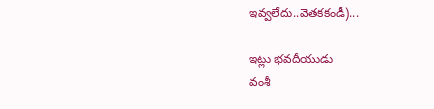ఇవ్వలేదు..వెతకకండీ)...

ఇట్లు భవదీయుడు
వంశీ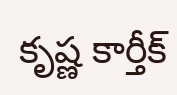కృష్ణ కార్తీక్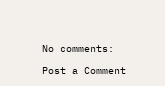No comments:

Post a Comment